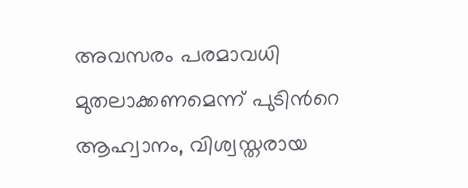അവസരം പരമാവധി മുതലാക്കണമെന്ന് പുടിന്‍റെ ആഹ്വാനം, വിശ്വസ്തരായ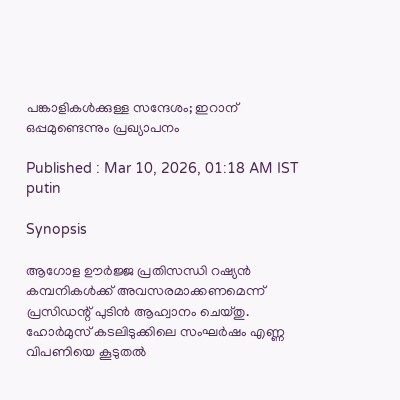പങ്കാളികൾക്കുള്ള സന്ദേശം; ഇറാന് ഒപ്പമുണ്ടെന്നും പ്രഖ്യാപനം

Published : Mar 10, 2026, 01:18 AM IST
putin

Synopsis

ആഗോള ഊർജ്ജ പ്രതിസന്ധി റഷ്യൻ കമ്പനികൾക്ക് അവസരമാക്കണമെന്ന് പ്രസിഡന്റ് പുടിൻ ആഹ്വാനം ചെയ്തു. ഹോർമുസ് കടലിടുക്കിലെ സംഘർഷം എണ്ണ വിപണിയെ കൂടുതൽ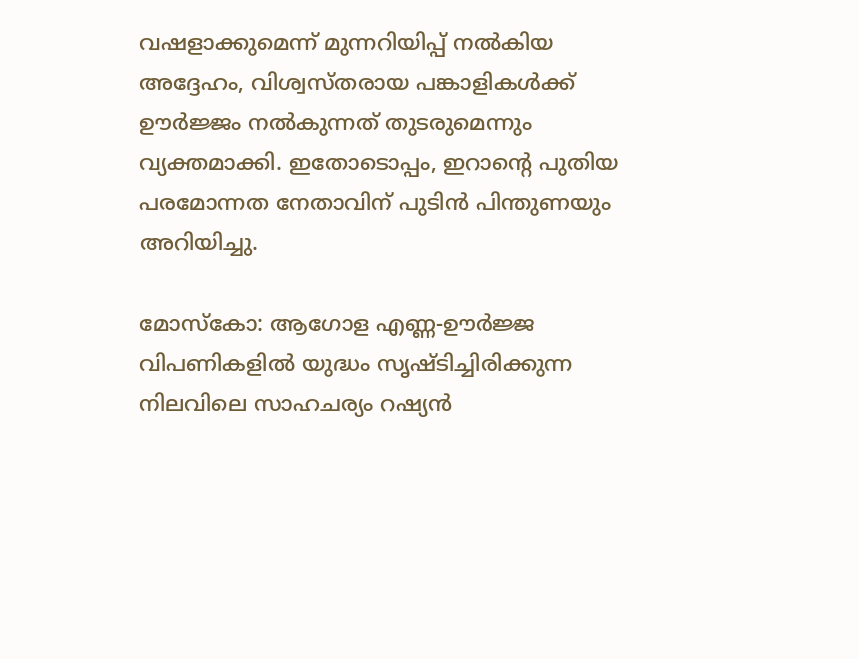വഷളാക്കുമെന്ന് മുന്നറിയിപ്പ് നൽകിയ അദ്ദേഹം, വിശ്വസ്തരായ പങ്കാളികൾക്ക് ഊർജ്ജം നൽകുന്നത് തുടരുമെന്നും വ്യക്തമാക്കി. ഇതോടൊപ്പം, ഇറാന്റെ പുതിയ പരമോന്നത നേതാവിന് പുടിൻ പിന്തുണയും അറിയിച്ചു.

മോസ്കോ: ആഗോള എണ്ണ-ഊർജ്ജ വിപണികളിൽ യുദ്ധം സൃഷ്ടിച്ചിരിക്കുന്ന നിലവിലെ സാഹചര്യം റഷ്യൻ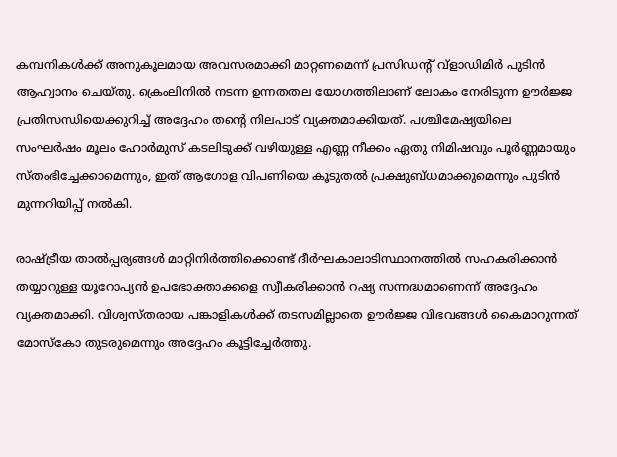കമ്പനികൾക്ക് അനുകൂലമായ അവസരമാക്കി മാറ്റണമെന്ന് പ്രസിഡന്‍റ് വ്ളാഡിമിർ പുടിൻ ആഹ്വാനം ചെയ്തു. ക്രെംലിനിൽ നടന്ന ഉന്നതതല യോഗത്തിലാണ് ലോകം നേരിടുന്ന ഊർജ്ജ പ്രതിസന്ധിയെക്കുറിച്ച് അദ്ദേഹം തന്‍റെ നിലപാട് വ്യക്തമാക്കിയത്. പശ്ചിമേഷ്യയിലെ സംഘർഷം മൂലം ഹോർമുസ് കടലിടുക്ക് വഴിയുള്ള എണ്ണ നീക്കം ഏതു നിമിഷവും പൂർണ്ണമായും സ്തംഭിച്ചേക്കാമെന്നും, ഇത് ആഗോള വിപണിയെ കൂടുതൽ പ്രക്ഷുബ്ധമാക്കുമെന്നും പുടിൻ മുന്നറിയിപ്പ് നൽകി.

രാഷ്ട്രീയ താൽപ്പര്യങ്ങൾ മാറ്റിനിർത്തിക്കൊണ്ട് ദീർഘകാലാടിസ്ഥാനത്തിൽ സഹകരിക്കാൻ തയ്യാറുള്ള യൂറോപ്യൻ ഉപഭോക്താക്കളെ സ്വീകരിക്കാൻ റഷ്യ സന്നദ്ധമാണെന്ന് അദ്ദേഹം വ്യക്തമാക്കി. വിശ്വസ്തരായ പങ്കാളികൾക്ക് തടസമില്ലാതെ ഊർജ്ജ വിഭവങ്ങൾ കൈമാറുന്നത് മോസ്കോ തുടരുമെന്നും അദ്ദേഹം കൂട്ടിച്ചേർത്തു.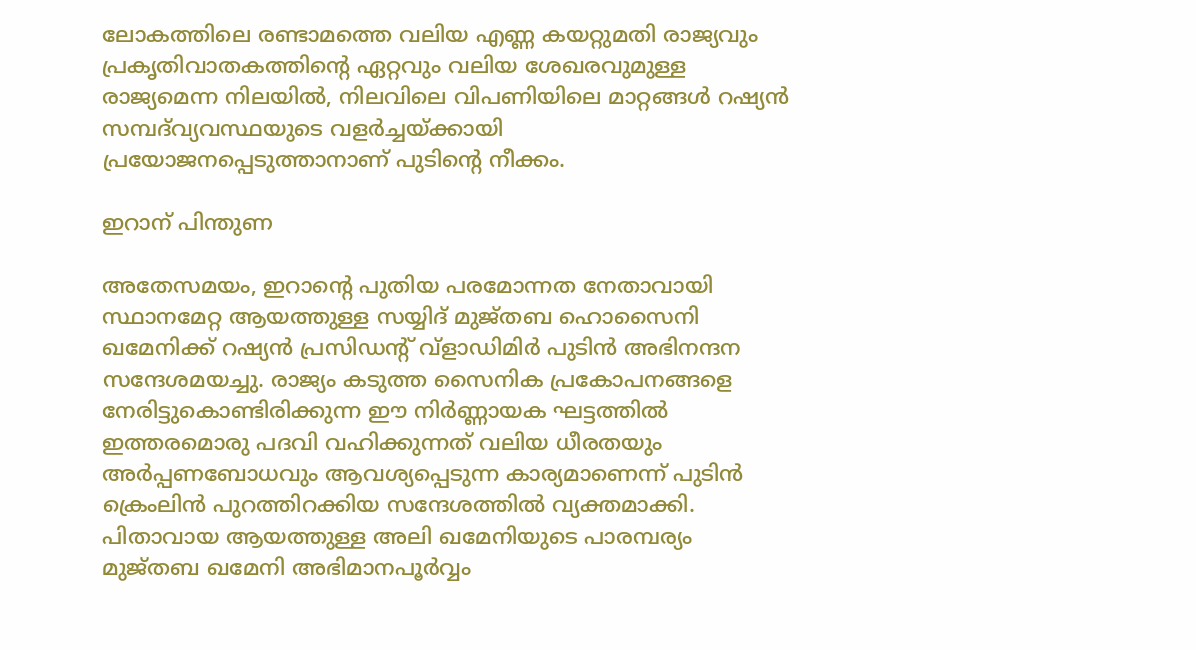ലോകത്തിലെ രണ്ടാമത്തെ വലിയ എണ്ണ കയറ്റുമതി രാജ്യവും പ്രകൃതിവാതകത്തിന്‍റെ ഏറ്റവും വലിയ ശേഖരവുമുള്ള രാജ്യമെന്ന നിലയിൽ, നിലവിലെ വിപണിയിലെ മാറ്റങ്ങൾ റഷ്യൻ സമ്പദ്‌വ്യവസ്ഥയുടെ വളർച്ചയ്ക്കായി പ്രയോജനപ്പെടുത്താനാണ് പുടിന്‍റെ നീക്കം.

ഇറാന് പിന്തുണ

അതേസമയം, ഇറാന്‍റെ പുതിയ പരമോന്നത നേതാവായി സ്ഥാനമേറ്റ ആയത്തുള്ള സയ്യിദ് മുജ്തബ ഹൊസൈനി ഖമേനിക്ക് റഷ്യൻ പ്രസിഡന്‍റ് വ്‌ളാഡിമിർ പുടിൻ അഭിനന്ദന സന്ദേശമയച്ചു. രാജ്യം കടുത്ത സൈനിക പ്രകോപനങ്ങളെ നേരിട്ടുകൊണ്ടിരിക്കുന്ന ഈ നിർണ്ണായക ഘട്ടത്തിൽ ഇത്തരമൊരു പദവി വഹിക്കുന്നത് വലിയ ധീരതയും അർപ്പണബോധവും ആവശ്യപ്പെടുന്ന കാര്യമാണെന്ന് പുടിൻ ക്രെംലിൻ പുറത്തിറക്കിയ സന്ദേശത്തിൽ വ്യക്തമാക്കി. പിതാവായ ആയത്തുള്ള അലി ഖമേനിയുടെ പാരമ്പര്യം മുജ്തബ ഖമേനി അഭിമാനപൂർവ്വം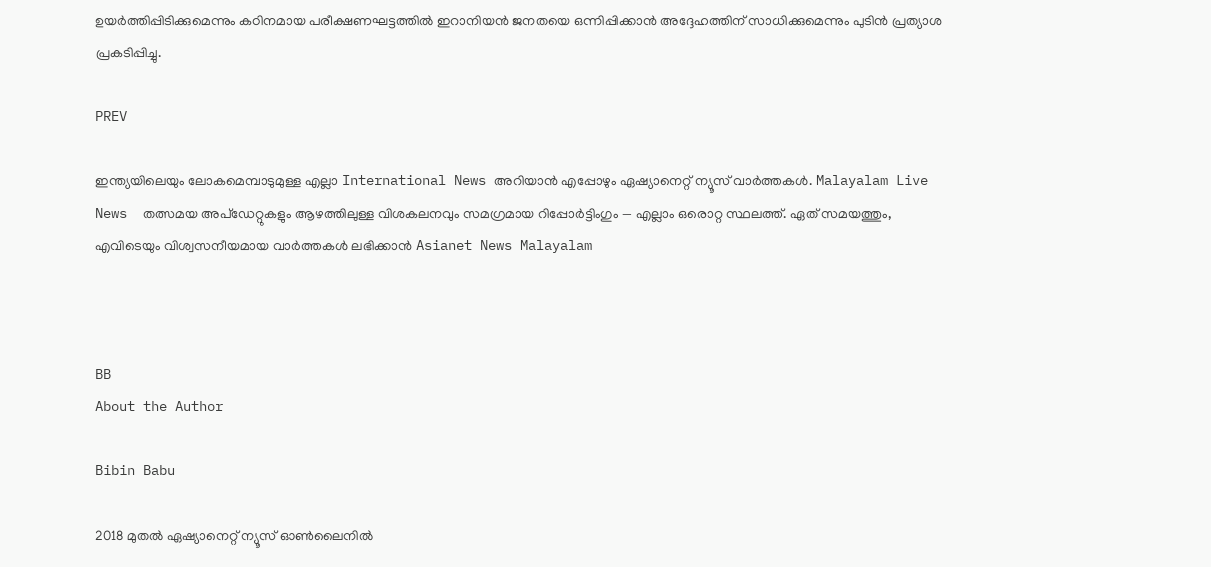ഉയർത്തിപ്പിടിക്കുമെന്നും കഠിനമായ പരീക്ഷണഘട്ടത്തിൽ ഇറാനിയൻ ജനതയെ ഒന്നിപ്പിക്കാൻ അദ്ദേഹത്തിന് സാധിക്കുമെന്നും പുടിൻ പ്രത്യാശ പ്രകടിപ്പിച്ചു.

PREV

ഇന്ത്യയിലെയും ലോകമെമ്പാടുമുള്ള എല്ലാ International News അറിയാൻ എപ്പോഴും ഏഷ്യാനെറ്റ് ന്യൂസ് വാർത്തകൾ. Malayalam Live News  തത്സമയ അപ്‌ഡേറ്റുകളും ആഴത്തിലുള്ള വിശകലനവും സമഗ്രമായ റിപ്പോർട്ടിംഗും — എല്ലാം ഒരൊറ്റ സ്ഥലത്ത്. ഏത് സമയത്തും, എവിടെയും വിശ്വസനീയമായ വാർത്തകൾ ലഭിക്കാൻ Asianet News Malayalam



BB
About the Author

Bibin Babu

2018 മുതല്‍ ഏഷ്യാനെറ്റ് ന്യൂസ് ഓണ്‍ലൈനില്‍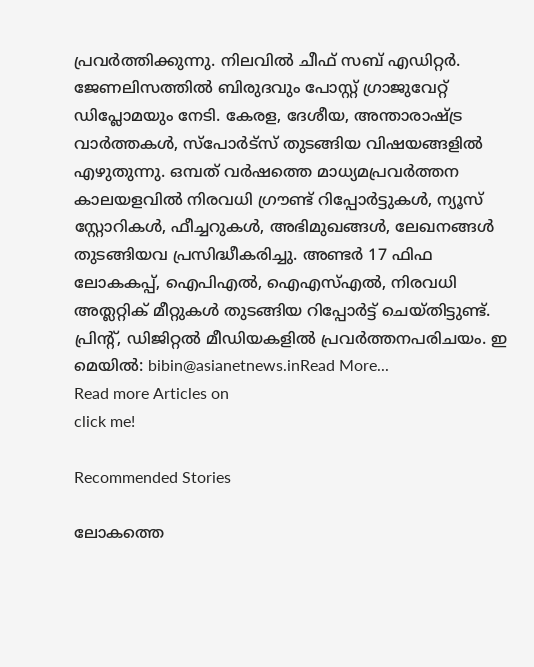പ്രവര്‍ത്തിക്കുന്നു. നിലവില്‍ ചീഫ് സബ് എഡിറ്റർ. ജേണലിസത്തില്‍ ബിരുദവും പോസ്റ്റ് ഗ്രാജുവേറ്റ് ഡിപ്ലോമയും നേടി. കേരള, ദേശീയ, അന്താരാഷ്ട്ര വാര്‍ത്തകള്‍, സ്പോര്‍ട്സ് തുടങ്ങിയ വിഷയങ്ങളില്‍ എഴുതുന്നു. ഒമ്പത് വര്‍ഷത്തെ മാധ്യമപ്രവര്‍ത്തന കാലയളവില്‍ നിരവധി ഗ്രൗണ്ട് റിപ്പോര്‍ട്ടുകള്‍, ന്യൂസ് സ്റ്റോറികള്‍, ഫീച്ചറുകള്‍, അഭിമുഖങ്ങള്‍, ലേഖനങ്ങള്‍ തുടങ്ങിയവ പ്രസിദ്ധീകരിച്ചു. അണ്ടര്‍ 17 ഫിഫ ലോകകപ്പ്, ഐപിഎൽ, ഐഎസ്എൽ, നിരവധി അത്ലറ്റിക് മീറ്റുകൾ തുടങ്ങിയ റിപ്പോര്‍ട്ട് ചെയ്തിട്ടുണ്ട്. പ്രിന്‍റ്, ഡിജിറ്റല്‍ മീഡിയകളില്‍ പ്രവര്‍ത്തനപരിചയം. ഇ മെയില്‍: bibin@asianetnews.inRead More...
Read more Articles on
click me!

Recommended Stories

ലോകത്തെ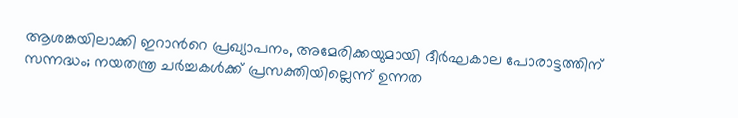ആശങ്കയിലാക്കി ഇറാന്‍റെ പ്രഖ്യാപനം, അമേരിക്കയുമായി ദീർഘകാല പോരാട്ടത്തിന് സന്നദ്ധം; നയതന്ത്ര ചർച്ചകൾക്ക് പ്രസക്തിയില്ലെന്ന് ഉന്നത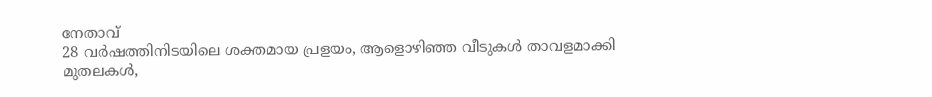നേതാവ്
28 വർഷത്തിനിടയിലെ ശക്തമായ പ്രളയം, ആളൊഴിഞ്ഞ വീടുകൾ താവളമാക്കി മുതലകൾ,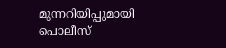മുന്നറിയിപ്പുമായി പൊലീസ്